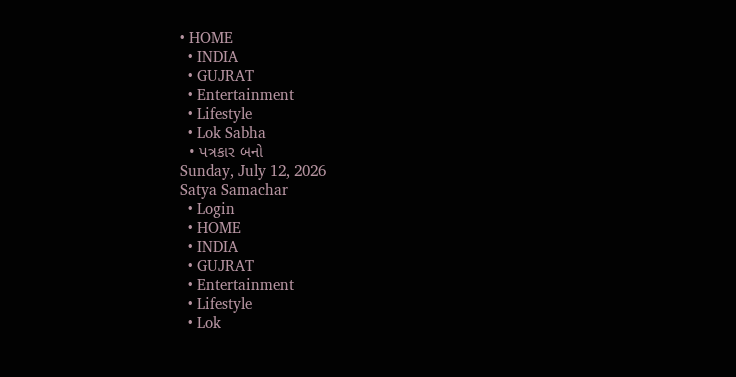• HOME
  • INDIA
  • GUJRAT
  • Entertainment
  • Lifestyle
  • Lok Sabha
  • પત્રકાર બનો
Sunday, July 12, 2026
Satya Samachar
  • Login
  • HOME
  • INDIA
  • GUJRAT
  • Entertainment
  • Lifestyle
  • Lok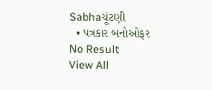Sabhaચૂંટણી
  • પત્રકાર બનોઓફર
No Result
View All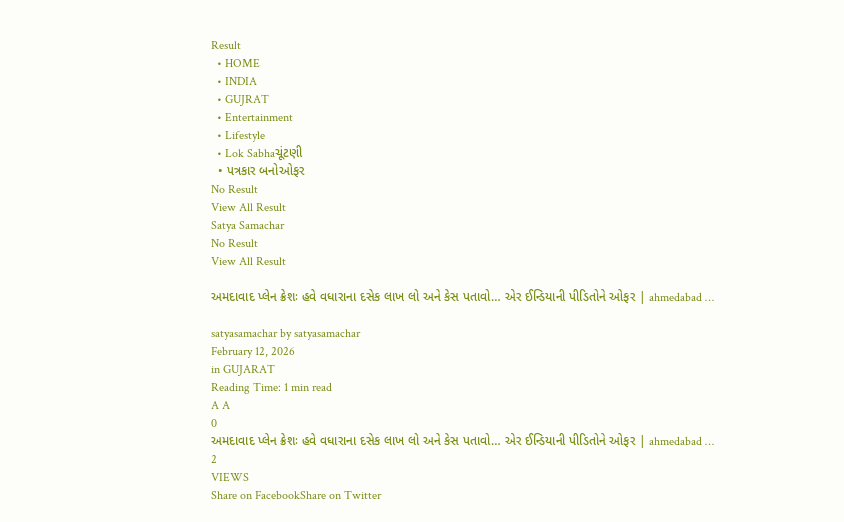Result
  • HOME
  • INDIA
  • GUJRAT
  • Entertainment
  • Lifestyle
  • Lok Sabhaચૂંટણી
  • પત્રકાર બનોઓફર
No Result
View All Result
Satya Samachar
No Result
View All Result

અમદાવાદ પ્લેન ક્રેશઃ હવે વધારાના દસેક લાખ લો અને કેસ પતાવો… એર ઈન્ડિયાની પીડિતોને ઓફર | ahmedabad …

satyasamachar by satyasamachar
February 12, 2026
in GUJARAT
Reading Time: 1 min read
A A
0
અમદાવાદ પ્લેન ક્રેશઃ હવે વધારાના દસેક લાખ લો અને કેસ પતાવો… એર ઈન્ડિયાની પીડિતોને ઓફર | ahmedabad …
2
VIEWS
Share on FacebookShare on Twitter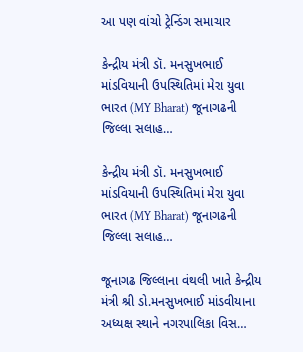આ પણ વાંચો ટ્રેન્ડિંગ સમાચાર

કેન્દ્રીય મંત્રી ડૉ. મનસુખભાઈ માંડવિયાની ઉપસ્થિતિમાં મેરા યુવા ભારત (MY Bharat) જૂનાગઢની જિલ્લા સલાહ…

કેન્દ્રીય મંત્રી ડૉ. મનસુખભાઈ માંડવિયાની ઉપસ્થિતિમાં મેરા યુવા ભારત (MY Bharat) જૂનાગઢની જિલ્લા સલાહ…

જૂનાગઢ જિલ્લાના વંથલી ખાતે કેન્દ્રીય મંત્રી શ્રી ડો.મનસુખભાઈ માંડવીયાના અધ્યક્ષ સ્થાને નગરપાલિકા વિસ…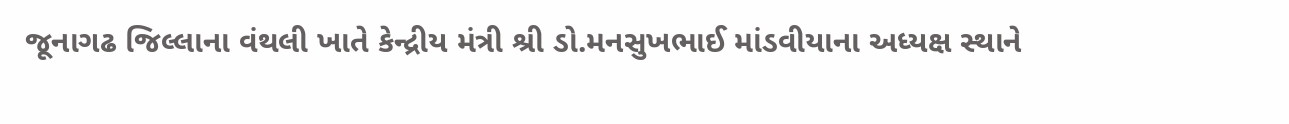જૂનાગઢ જિલ્લાના વંથલી ખાતે કેન્દ્રીય મંત્રી શ્રી ડો.મનસુખભાઈ માંડવીયાના અધ્યક્ષ સ્થાને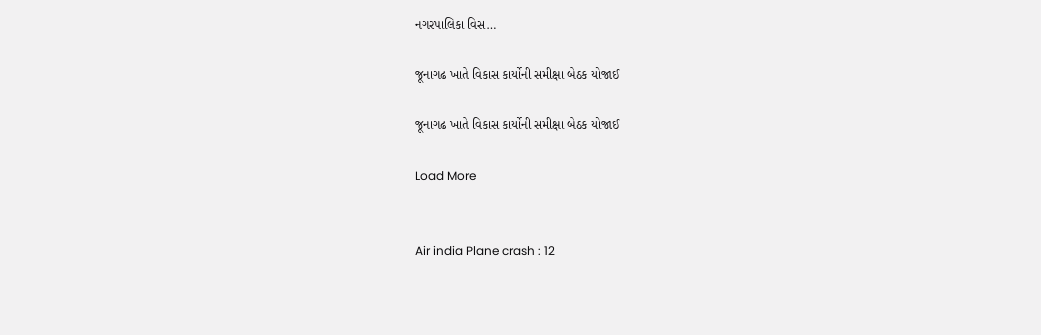નગરપાલિકા વિસ…

જૂનાગઢ ખાતે વિકાસ કાર્યોની સમીક્ષા બેઠક યોજાઈ

જૂનાગઢ ખાતે વિકાસ કાર્યોની સમીક્ષા બેઠક યોજાઈ

Load More


Air india Plane crash : 12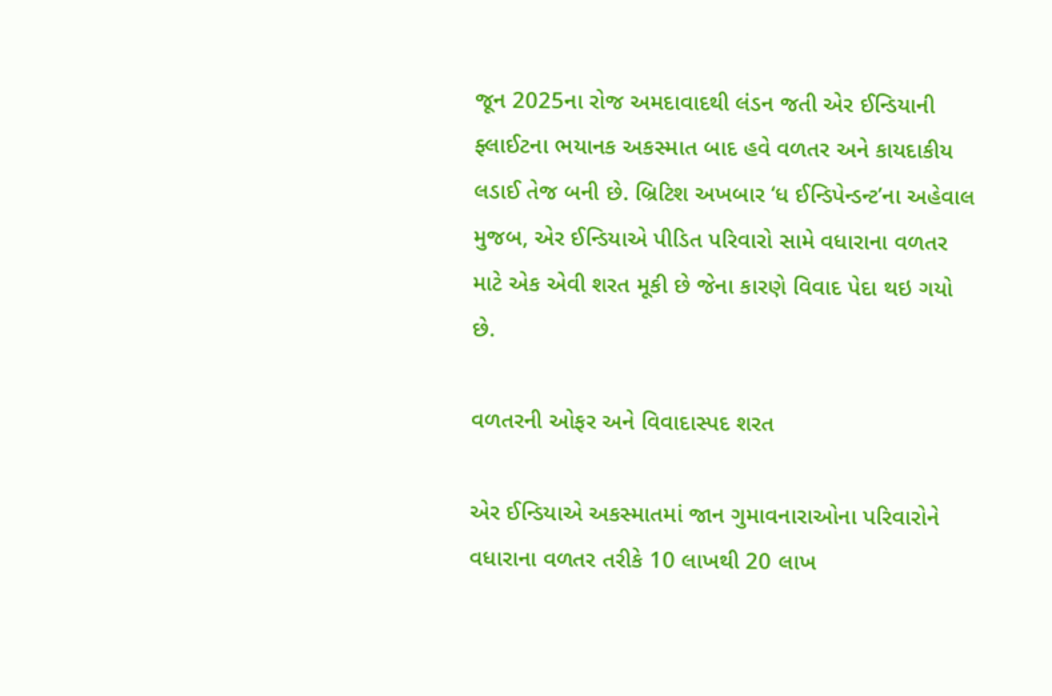જૂન 2025ના રોજ અમદાવાદથી લંડન જતી એર ઈન્ડિયાની ફ્લાઈટના ભયાનક અકસ્માત બાદ હવે વળતર અને કાયદાકીય લડાઈ તેજ બની છે. બ્રિટિશ અખબાર ‘ધ ઈન્ડિપેન્ડન્ટ’ના અહેવાલ મુજબ, એર ઈન્ડિયાએ પીડિત પરિવારો સામે વધારાના વળતર માટે એક એવી શરત મૂકી છે જેના કારણે વિવાદ પેદા થઇ ગયો છે.

વળતરની ઓફર અને વિવાદાસ્પદ શરત

એર ઈન્ડિયાએ અકસ્માતમાં જાન ગુમાવનારાઓના પરિવારોને વધારાના વળતર તરીકે 10 લાખથી 20 લાખ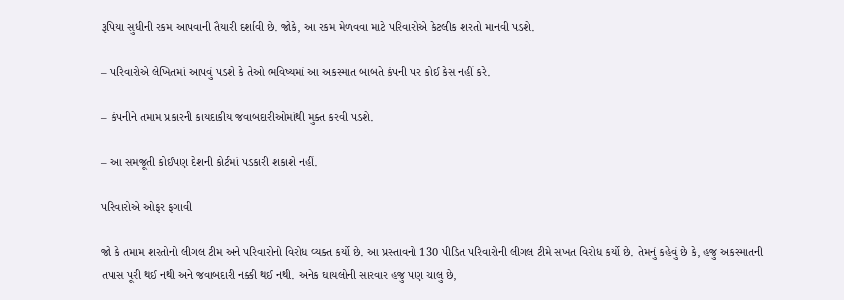રૂપિયા સુધીની રકમ આપવાની તૈયારી દર્શાવી છે. જોકે, આ રકમ મેળવવા માટે પરિવારોએ કેટલીક શરતો માનવી પડશે.

– પરિવારોએ લેખિતમાં આપવું પડશે કે તેઓ ભવિષ્યમાં આ અકસ્માત બાબતે કંપની પર કોઈ કેસ નહીં કરે.

– કંપનીને તમામ પ્રકારની કાયદાકીય જવાબદારીઓમાંથી મુક્ત કરવી પડશે.

– આ સમજૂતી કોઈપણ દેશની કોર્ટમાં પડકારી શકાશે નહીં.

પરિવારોએ ઓફર ફગાવી

જો કે તમામ શરતોનો લીગલ ટીમ અને પરિવારોનો વિરોધ વ્યક્ત કર્યો છે. આ પ્રસ્તાવનો 130 પીડિત પરિવારોની લીગલ ટીમે સખત વિરોધ કર્યો છે. તેમનું કહેવું છે કે, હજુ અકસ્માતની તપાસ પૂરી થઈ નથી અને જવાબદારી નક્કી થઈ નથી. અનેક ઘાયલોની સારવાર હજુ પણ ચાલુ છે,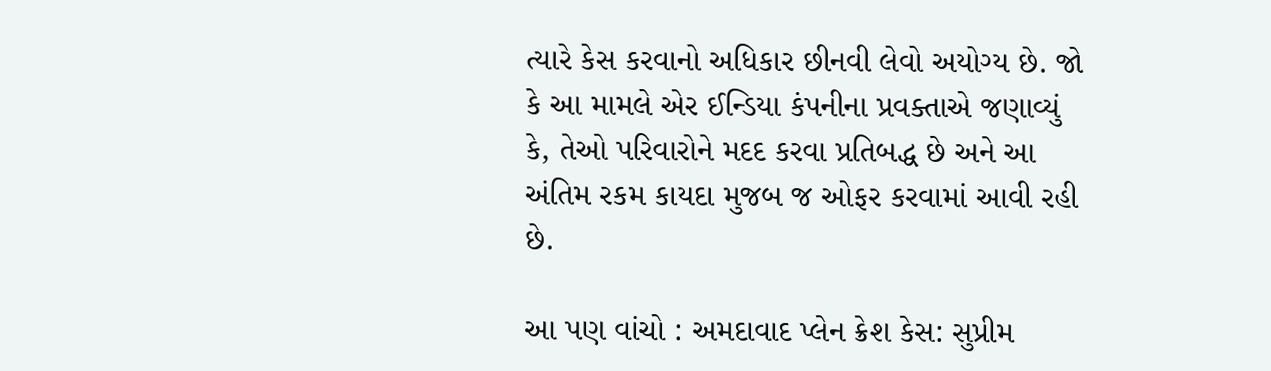ત્યારે કેસ કરવાનો અધિકાર છીનવી લેવો અયોગ્ય છે. જો કે આ મામલે એર ઈન્ડિયા કંપનીના પ્રવક્તાએ જણાવ્યું કે, તેઓ પરિવારોને મદદ કરવા પ્રતિબદ્ધ છે અને આ અંતિમ રકમ કાયદા મુજબ જ ઓફર કરવામાં આવી રહી છે.

આ પણ વાંચો : અમદાવાદ પ્લેન ક્રેશ કેસ: સુપ્રીમ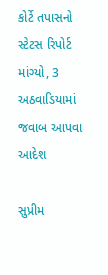કોર્ટે તપાસનો સ્ટેટસ રિપોર્ટ માંગ્યો, 3 અઠવાડિયામાં જવાબ આપવા આદેશ

સુપ્રીમ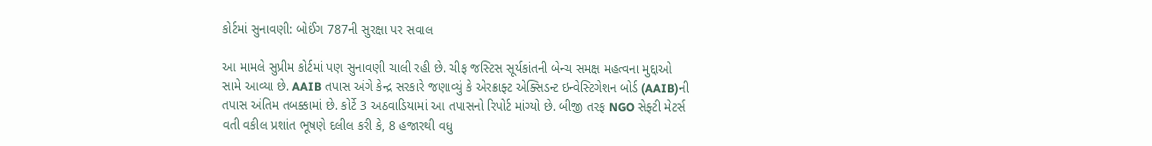કોર્ટમાં સુનાવણી: બોઈંગ 787ની સુરક્ષા પર સવાલ

આ મામલે સુપ્રીમ કોર્ટમાં પણ સુનાવણી ચાલી રહી છે. ચીફ જસ્ટિસ સૂર્યકાંતની બેન્ચ સમક્ષ મહત્વના મુદ્દાઓ સામે આવ્યા છે. AAIB તપાસ અંગે કેન્દ્ર સરકારે જણાવ્યું કે એરક્રાફ્ટ એક્સિડન્ટ ઇન્વેસ્ટિગેશન બોર્ડ (AAIB)ની તપાસ અંતિમ તબક્કામાં છે. કોર્ટે 3 અઠવાડિયામાં આ તપાસનો રિપોર્ટ માંગ્યો છે. બીજી તરફ NGO સેફ્ટી મેટર્સ વતી વકીલ પ્રશાંત ભૂષણે દલીલ કરી કે, 8 હજારથી વધુ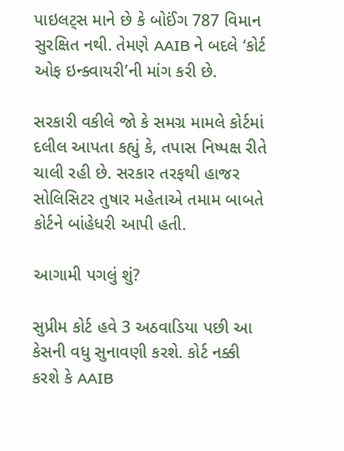પાઇલટ્સ માને છે કે બોઈંગ 787 વિમાન સુરક્ષિત નથી. તેમણે AAIB ને બદલે ‘કોર્ટ ઓફ ઇન્ક્વાયરી’ની માંગ કરી છે.

સરકારી વકીલે જો કે સમગ્ર મામલે કોર્ટમાં દલીલ આપતા કહ્યું કે, તપાસ નિષ્પક્ષ રીતે ચાલી રહી છે. સરકાર તરફથી હાજર સોલિસિટર તુષાર મહેતાએ તમામ બાબતે કોર્ટને બાંહેધરી આપી હતી.

આગામી પગલું શું?

સુપ્રીમ કોર્ટ હવે 3 અઠવાડિયા પછી આ કેસની વધુ સુનાવણી કરશે. કોર્ટ નક્કી કરશે કે AAIB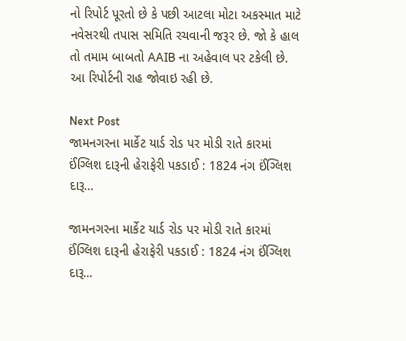નો રિપોર્ટ પૂરતો છે કે પછી આટલા મોટા અકસ્માત માટે નવેસરથી તપાસ સમિતિ રચવાની જરૂર છે. જો કે હાલ તો તમામ બાબતો AAIB ના અહેવાલ પર ટકેલી છે. આ રિપોર્ટની રાહ જોવાઇ રહી છે.

Next Post
જામનગરના માર્કેટ યાર્ડ રોડ પર મોડી રાતે કારમાં ઈંગ્લિશ દારૂની હેરાફેરી પકડાઈ : 1824 નંગ ઈંગ્લિશ દારૂ…

જામનગરના માર્કેટ યાર્ડ રોડ પર મોડી રાતે કારમાં ઈંગ્લિશ દારૂની હેરાફેરી પકડાઈ : 1824 નંગ ઈંગ્લિશ દારૂ...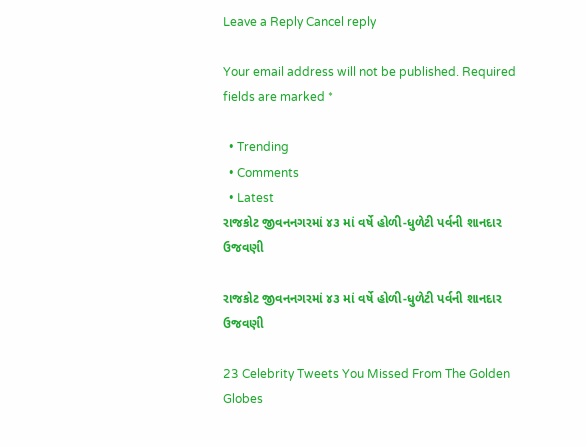Leave a Reply Cancel reply

Your email address will not be published. Required fields are marked *

  • Trending
  • Comments
  • Latest
રાજકોટ જીવનનગરમાં ૪૩ માં વર્ષે હોળી-ધુળેટી પર્વની શાનદાર ઉજવણી

રાજકોટ જીવનનગરમાં ૪૩ માં વર્ષે હોળી-ધુળેટી પર્વની શાનદાર ઉજવણી

23 Celebrity Tweets You Missed From The Golden Globes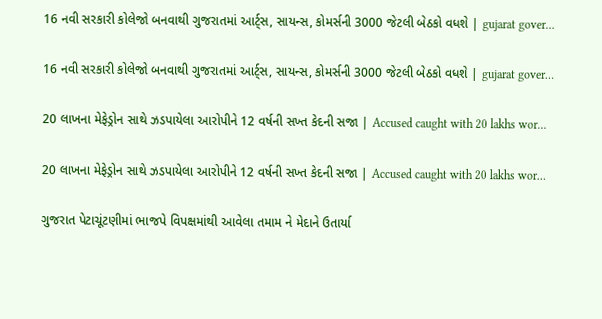16 નવી સરકારી કોલેજો બનવાથી ગુજરાતમાં આર્ટ્સ, સાયન્સ, કોમર્સની 3000 જેટલી બેઠકો વધશે | gujarat gover…

16 નવી સરકારી કોલેજો બનવાથી ગુજરાતમાં આર્ટ્સ, સાયન્સ, કોમર્સની 3000 જેટલી બેઠકો વધશે | gujarat gover…

20 લાખના મેફેડ્રોન સાથે ઝડપાયેલા આરોપીને 12 વર્ષની સખ્ત કેદની સજા | Accused caught with 20 lakhs wor…

20 લાખના મેફેડ્રોન સાથે ઝડપાયેલા આરોપીને 12 વર્ષની સખ્ત કેદની સજા | Accused caught with 20 lakhs wor…

ગુજરાત પેટાચૂંટણીમાં ભાજપે વિપક્ષમાંથી આવેલા તમામ ને મેદાને ઉતાર્યા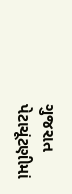ગુજરાત પેટાચૂંટણીમાં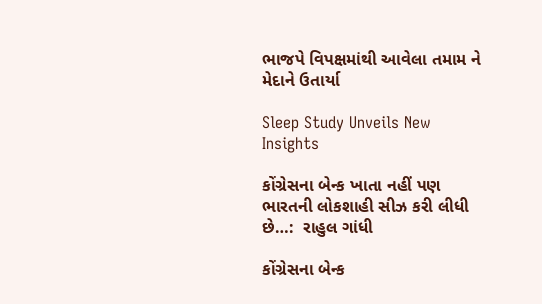ભાજપે વિપક્ષમાંથી આવેલા તમામ ને મેદાને ઉતાર્યા

Sleep Study Unveils New Insights

કોંગ્રેસના બેન્ક ખાતા નહીં પણ ભારતની લોકશાહી સીઝ કરી લીધી છે…:  રાહુલ ગાંધી

કોંગ્રેસના બેન્ક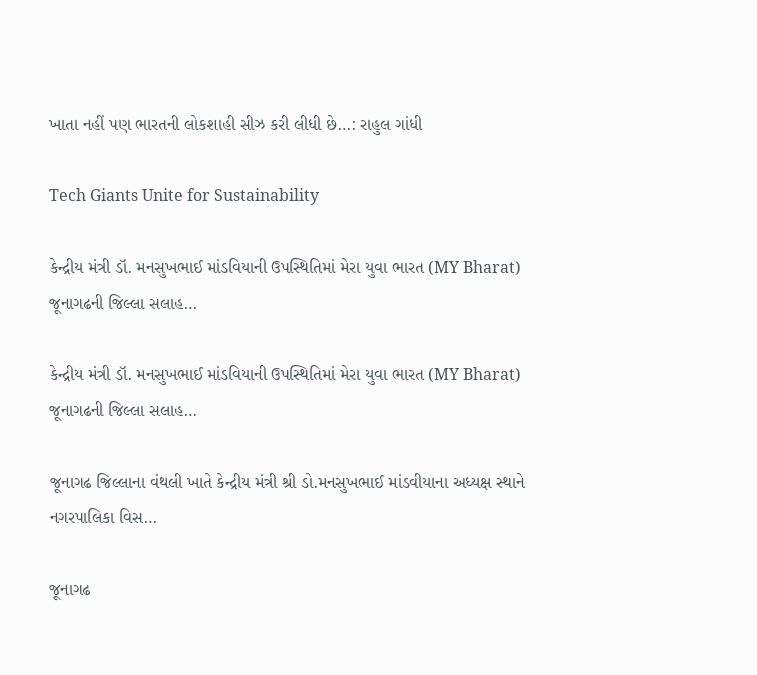ખાતા નહીં પણ ભારતની લોકશાહી સીઝ કરી લીધી છે…: રાહુલ ગાંધી

Tech Giants Unite for Sustainability

કેન્દ્રીય મંત્રી ડૉ. મનસુખભાઈ માંડવિયાની ઉપસ્થિતિમાં મેરા યુવા ભારત (MY Bharat) જૂનાગઢની જિલ્લા સલાહ…

કેન્દ્રીય મંત્રી ડૉ. મનસુખભાઈ માંડવિયાની ઉપસ્થિતિમાં મેરા યુવા ભારત (MY Bharat) જૂનાગઢની જિલ્લા સલાહ…

જૂનાગઢ જિલ્લાના વંથલી ખાતે કેન્દ્રીય મંત્રી શ્રી ડો.મનસુખભાઈ માંડવીયાના અધ્યક્ષ સ્થાને નગરપાલિકા વિસ…

જૂનાગઢ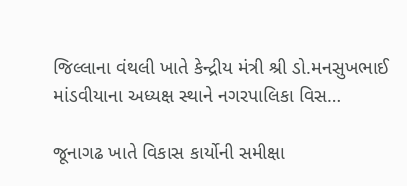જિલ્લાના વંથલી ખાતે કેન્દ્રીય મંત્રી શ્રી ડો.મનસુખભાઈ માંડવીયાના અધ્યક્ષ સ્થાને નગરપાલિકા વિસ…

જૂનાગઢ ખાતે વિકાસ કાર્યોની સમીક્ષા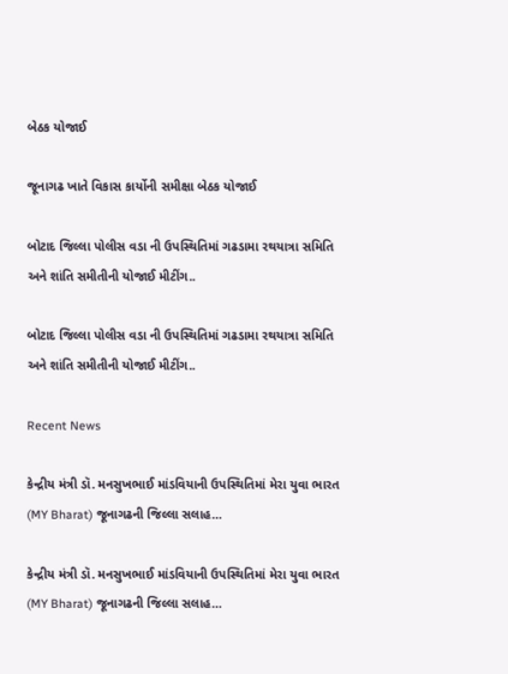બેઠક યોજાઈ

જૂનાગઢ ખાતે વિકાસ કાર્યોની સમીક્ષા બેઠક યોજાઈ

બોટાદ જિલ્લા પોલીસ વડા ની ઉપસ્થિતિમાં ગઢડામા રથયાત્રા સમિતિ અને શાંતિ સમીતીની યોજાઈ મીટીંગ..

બોટાદ જિલ્લા પોલીસ વડા ની ઉપસ્થિતિમાં ગઢડામા રથયાત્રા સમિતિ અને શાંતિ સમીતીની યોજાઈ મીટીંગ..

Recent News

કેન્દ્રીય મંત્રી ડૉ. મનસુખભાઈ માંડવિયાની ઉપસ્થિતિમાં મેરા યુવા ભારત (MY Bharat) જૂનાગઢની જિલ્લા સલાહ…

કેન્દ્રીય મંત્રી ડૉ. મનસુખભાઈ માંડવિયાની ઉપસ્થિતિમાં મેરા યુવા ભારત (MY Bharat) જૂનાગઢની જિલ્લા સલાહ…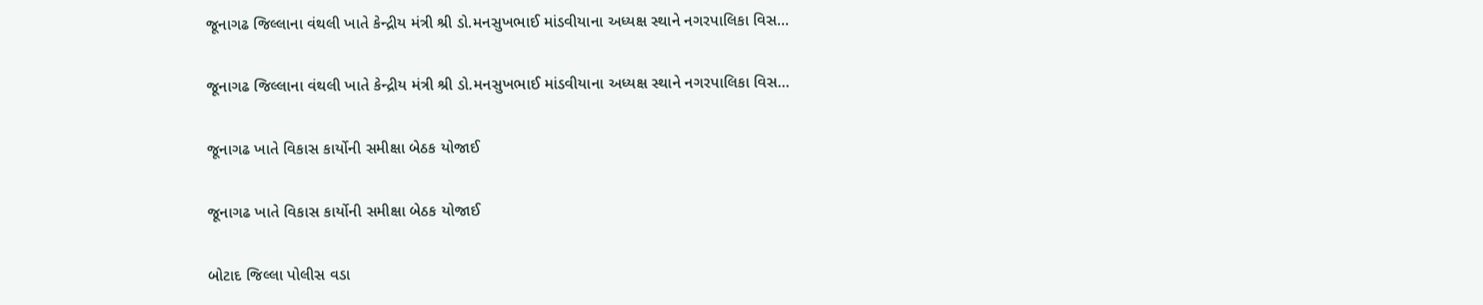જૂનાગઢ જિલ્લાના વંથલી ખાતે કેન્દ્રીય મંત્રી શ્રી ડો.મનસુખભાઈ માંડવીયાના અધ્યક્ષ સ્થાને નગરપાલિકા વિસ…

જૂનાગઢ જિલ્લાના વંથલી ખાતે કેન્દ્રીય મંત્રી શ્રી ડો.મનસુખભાઈ માંડવીયાના અધ્યક્ષ સ્થાને નગરપાલિકા વિસ…

જૂનાગઢ ખાતે વિકાસ કાર્યોની સમીક્ષા બેઠક યોજાઈ

જૂનાગઢ ખાતે વિકાસ કાર્યોની સમીક્ષા બેઠક યોજાઈ

બોટાદ જિલ્લા પોલીસ વડા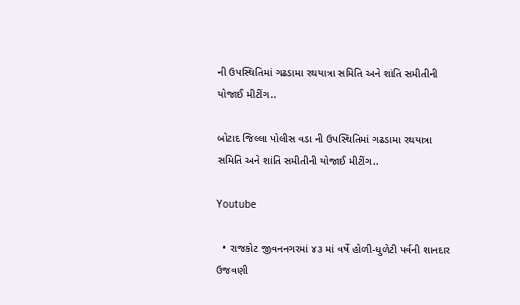ની ઉપસ્થિતિમાં ગઢડામા રથયાત્રા સમિતિ અને શાંતિ સમીતીની યોજાઈ મીટીંગ..

બોટાદ જિલ્લા પોલીસ વડા ની ઉપસ્થિતિમાં ગઢડામા રથયાત્રા સમિતિ અને શાંતિ સમીતીની યોજાઈ મીટીંગ..

Youtube

  • રાજકોટ જીવનનગરમાં ૪૩ માં વર્ષે હોળી-ધુળેટી પર્વની શાનદાર ઉજવણી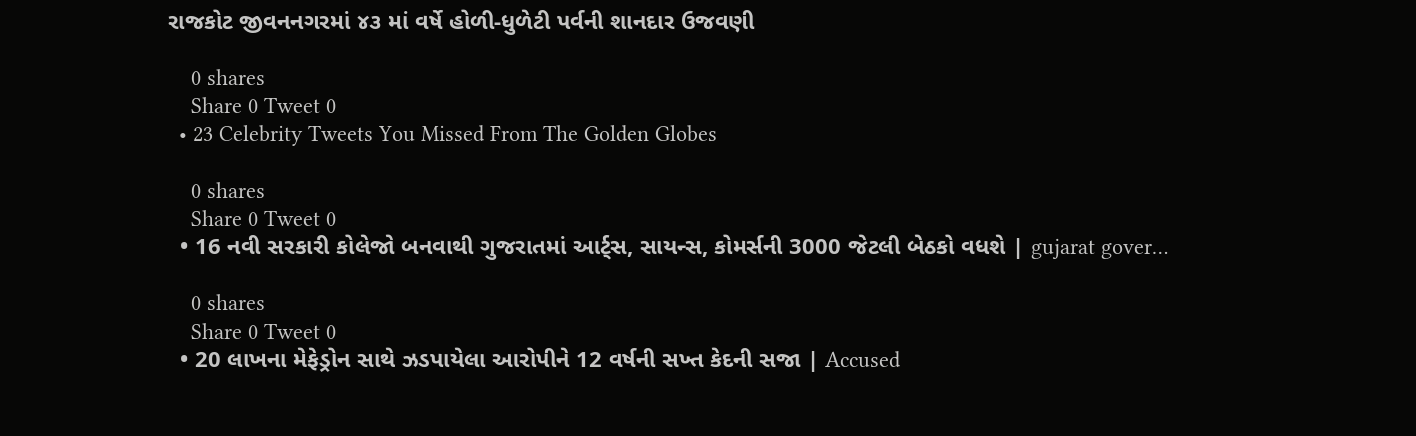રાજકોટ જીવનનગરમાં ૪૩ માં વર્ષે હોળી-ધુળેટી પર્વની શાનદાર ઉજવણી

    0 shares
    Share 0 Tweet 0
  • 23 Celebrity Tweets You Missed From The Golden Globes

    0 shares
    Share 0 Tweet 0
  • 16 નવી સરકારી કોલેજો બનવાથી ગુજરાતમાં આર્ટ્સ, સાયન્સ, કોમર્સની 3000 જેટલી બેઠકો વધશે | gujarat gover…

    0 shares
    Share 0 Tweet 0
  • 20 લાખના મેફેડ્રોન સાથે ઝડપાયેલા આરોપીને 12 વર્ષની સખ્ત કેદની સજા | Accused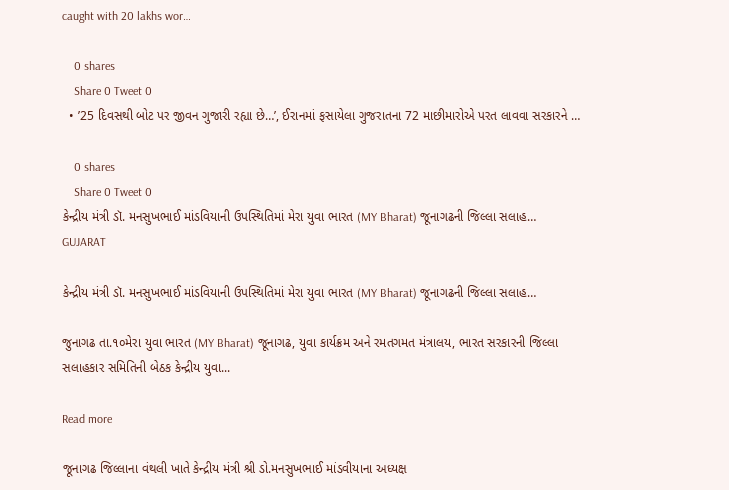caught with 20 lakhs wor…

    0 shares
    Share 0 Tweet 0
  • ’25 દિવસથી બોટ પર જીવન ગુજારી રહ્યા છે…’, ઈરાનમાં ફસાયેલા ગુજરાતના 72 માછીમારોએ પરત લાવવા સરકારને …

    0 shares
    Share 0 Tweet 0
કેન્દ્રીય મંત્રી ડૉ. મનસુખભાઈ માંડવિયાની ઉપસ્થિતિમાં મેરા યુવા ભારત (MY Bharat) જૂનાગઢની જિલ્લા સલાહ…
GUJARAT

કેન્દ્રીય મંત્રી ડૉ. મનસુખભાઈ માંડવિયાની ઉપસ્થિતિમાં મેરા યુવા ભારત (MY Bharat) જૂનાગઢની જિલ્લા સલાહ…

જુનાગઢ તા.૧૦મેરા યુવા ભારત (MY Bharat) જૂનાગઢ, યુવા કાર્યક્રમ અને રમતગમત મંત્રાલય, ભારત સરકારની જિલ્લા સલાહકાર સમિતિની બેઠક કેન્દ્રીય યુવા...

Read more

જૂનાગઢ જિલ્લાના વંથલી ખાતે કેન્દ્રીય મંત્રી શ્રી ડો.મનસુખભાઈ માંડવીયાના અધ્યક્ષ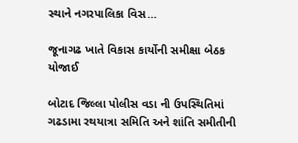સ્થાને નગરપાલિકા વિસ…

જૂનાગઢ ખાતે વિકાસ કાર્યોની સમીક્ષા બેઠક યોજાઈ

બોટાદ જિલ્લા પોલીસ વડા ની ઉપસ્થિતિમાં ગઢડામા રથયાત્રા સમિતિ અને શાંતિ સમીતીની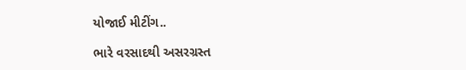યોજાઈ મીટીંગ..

ભારે વરસાદથી અસરગ્રસ્ત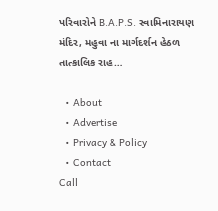પરિવારોને B.A.P.S. સ્વામિનારાયણ મંદિર, મહુવા ના માર્ગદર્શન હેઠળ તાત્કાલિક રાહ…

  • About
  • Advertise
  • Privacy & Policy
  • Contact
Call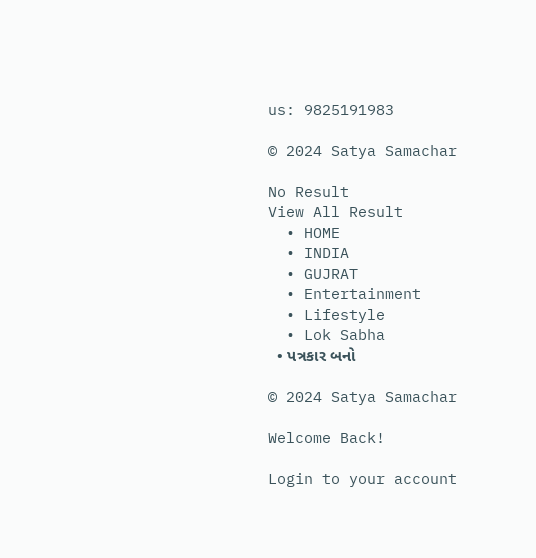us: 9825191983

© 2024 Satya Samachar

No Result
View All Result
  • HOME
  • INDIA
  • GUJRAT
  • Entertainment
  • Lifestyle
  • Lok Sabha
  • પત્રકાર બનો

© 2024 Satya Samachar

Welcome Back!

Login to your account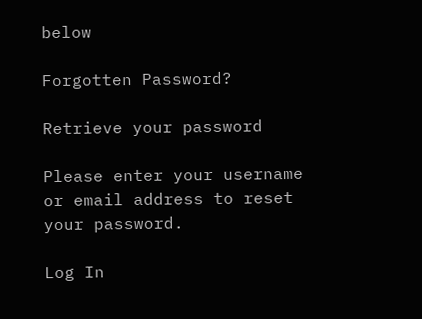below

Forgotten Password?

Retrieve your password

Please enter your username or email address to reset your password.

Log In